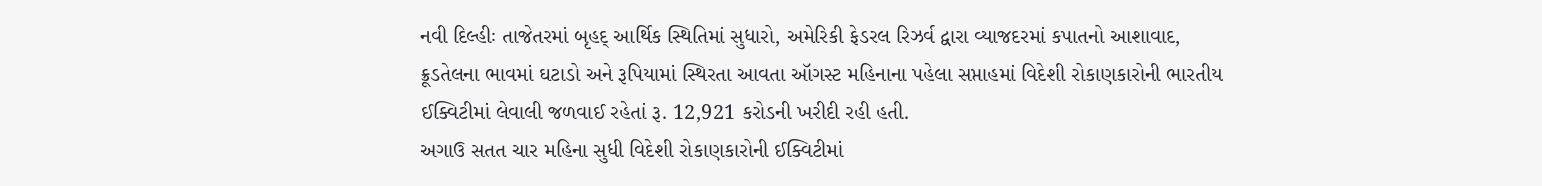નવી દિલ્હીઃ તાજેતરમાં બૃહદ્ આર્થિક સ્થિતિમાં સુધારો, અમેરિકી ફેડરલ રિઝર્વ દ્વારા વ્યાજદરમાં કપાતનો આશાવાદ, ક્રૂડતેલના ભાવમાં ઘટાડો અને રૂપિયામાં સ્થિરતા આવતા ઑગસ્ટ મહિનાના પહેલા સપ્તાહમાં વિદેશી રોકાણકારોની ભારતીય ઈક્વિટીમાં લેવાલી જળવાઈ રહેતાં રૂ. 12,921 કરોડની ખરીદી રહી હતી.
અગાઉ સતત ચાર મહિના સુધી વિદેશી રોકાણકારોની ઈક્વિટીમાં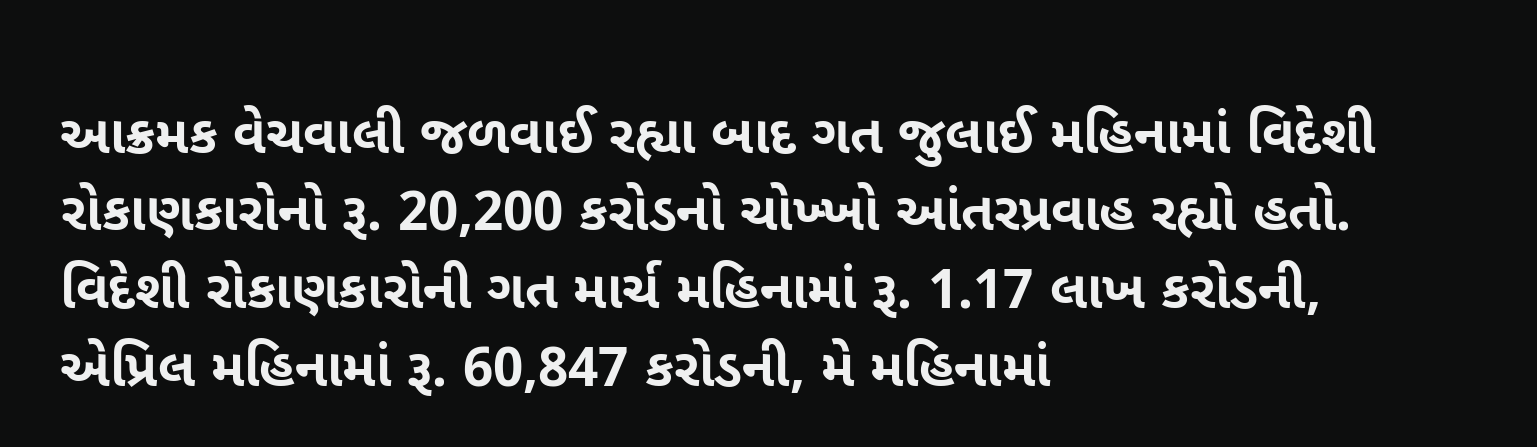આક્રમક વેચવાલી જળવાઈ રહ્યા બાદ ગત જુલાઈ મહિનામાં વિદેશી રોકાણકારોનો રૂ. 20,200 કરોડનો ચોખ્ખો આંતરપ્રવાહ રહ્યો હતો. વિદેશી રોકાણકારોની ગત માર્ચ મહિનામાં રૂ. 1.17 લાખ કરોડની, એપ્રિલ મહિનામાં રૂ. 60,847 કરોડની, મે મહિનામાં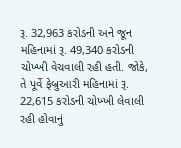રૂ. 32,963 કરોડની અને જૂન મહિનામાં રૂ. 49,340 કરોડની ચોખ્ખી વેચવાલી રહી હતી. જોકે, તે પૂર્વે ફેબ્રુઆરી મહિનામાં રૂ. 22,615 કરોડની ચોખ્ખી લેવાલી રહી હોવાનું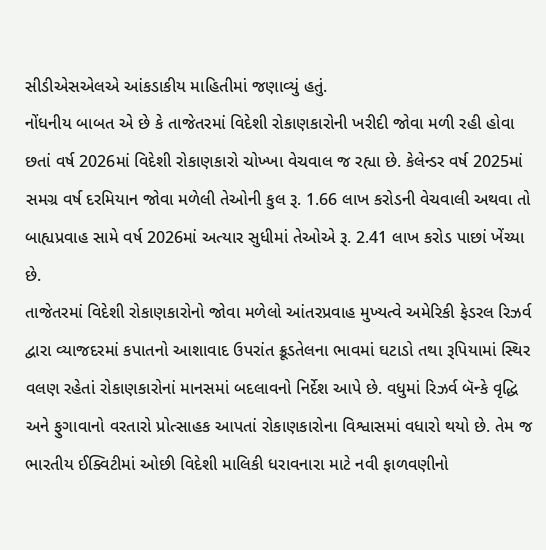સીડીએસએલએ આંકડાકીય માહિતીમાં જણાવ્યું હતું.
નોંધનીય બાબત એ છે કે તાજેતરમાં વિદેશી રોકાણકારોની ખરીદી જોવા મળી રહી હોવા છતાં વર્ષ 2026માં વિદેશી રોકાણકારો ચોખ્ખા વેચવાલ જ રહ્યા છે. કેલેન્ડર વર્ષ 2025માં સમગ્ર વર્ષ દરમિયાન જોવા મળેલી તેઓની કુલ રૂ. 1.66 લાખ કરોડની વેચવાલી અથવા તો બાહ્યપ્રવાહ સામે વર્ષ 2026માં અત્યાર સુધીમાં તેઓએ રૂ. 2.41 લાખ કરોડ પાછાં ખેંચ્યા છે.
તાજેતરમાં વિદેશી રોકાણકારોનો જોવા મળેલો આંતરપ્રવાહ મુખ્યત્વે અમેરિકી ફેડરલ રિઝર્વ દ્વારા વ્યાજદરમાં કપાતનો આશાવાદ ઉપરાંત ક્રૂડતેલના ભાવમાં ઘટાડો તથા રૂપિયામાં સ્થિર વલણ રહેતાં રોકાણકારોનાં માનસમાં બદલાવનો નિર્દેશ આપે છે. વધુમાં રિઝર્વ બૅન્કે વૃદ્ધિ અને ફુગાવાનો વરતારો પ્રોત્સાહક આપતાં રોકાણકારોના વિશ્વાસમાં વધારો થયો છે. તેમ જ ભારતીય ઈક્વિટીમાં ઓછી વિદેશી માલિકી ધરાવનારા માટે નવી ફાળવણીનો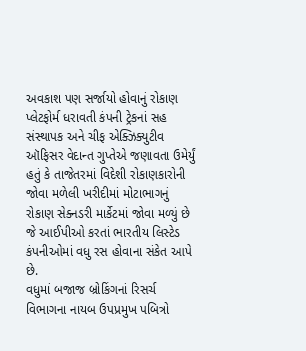અવકાશ પણ સર્જાયો હોવાનું રોકાણ પ્લેટફોર્મ ધરાવતી કંપની ટ્રેકનાં સહ સંસ્થાપક અને ચીફ એક્ઝિક્યુટીવ ઑફિસર વેદાન્ત ગુપ્તેએ જણાવતા ઉમેર્યું હતું કે તાજેતરમાં વિદેશી રોકાણકારોની જોવા મળેલી ખરીદીમાં મોટાભાગનું રોકાણ સેક્નડરી માર્કેટમાં જોવા મળ્યું છે જે આઈપીઓ કરતાં ભારતીય લિસ્ટેડ કંપનીઓમાં વધુ રસ હોવાના સંકેત આપે છે.
વધુમાં બજાજ બ્રોકિંગનાં રિસર્ચ વિભાગના નાયબ ઉપપ્રમુખ પબિત્રો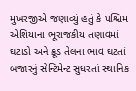મુખરજીએ જણાવ્યું હતું કે પશ્ચિમ એશિયાના ભૂરાજકીય તણાવમાં ઘટાડો અને ક્રૂડ તેલના ભાવ ઘટતાં બજારનું સેન્ટિમેન્ટ સુધરતાં સ્થાનિક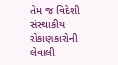તેમ જ વિદેશી સંસ્થાકીય રોકાણકારોની લેવાલી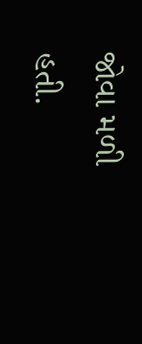જોવા મળી હતી.